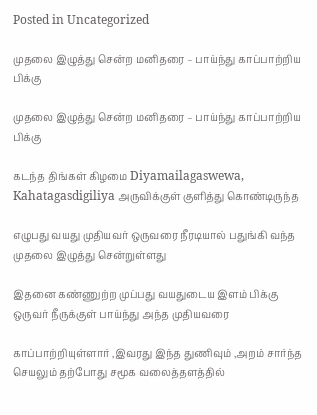Posted in Uncategorized

முதலை இழுத்து சென்ற மனிதரை – பாய்ந்து காப்பாற்றிய பிக்கு

முதலை இழுத்து சென்ற மனிதரை – பாய்ந்து காப்பாற்றிய பிக்கு

கடந்த திங்கள் கிழமை Diyamailagaswewa, Kahatagasdigiliya அருவிக்குள் குளித்து கொண்டிருந்த

எழுபது வயது முதியவர் ஒருவரை நீரடியால் பதுங்கி வந்த முதலை இழுத்து சென்றுள்ளது

இதனை கண்ணுற்ற முப்பது வயதுடைய இளம் பிக்கு ஒருவர் நீருக்குள் பாய்ந்து அந்த முதியவரை

காப்பாற்றியுள்ளார் ,இவரது இந்த துணிவும் ,அறம் சார்ந்த செயலும் தற்போது சமூக வலைத்தளத்தில்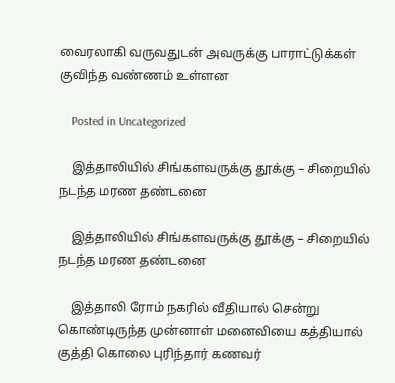வைரலாகி வருவதுடன் அவருக்கு பாராட்டுக்கள் குவிந்த வண்ணம் உள்ளன

    Posted in Uncategorized

    இத்தாலியில் சிங்களவருக்கு தூக்கு – சிறையில் நடந்த மரண தண்டனை

    இத்தாலியில் சிங்களவருக்கு தூக்கு – சிறையில் நடந்த மரண தண்டனை

    இத்தாலி ரோம் நகரில் வீதியால் சென்று கொண்டிருந்த முன்னாள் மனைவியை கத்தியால் குத்தி கொலை புரிந்தார் கணவர்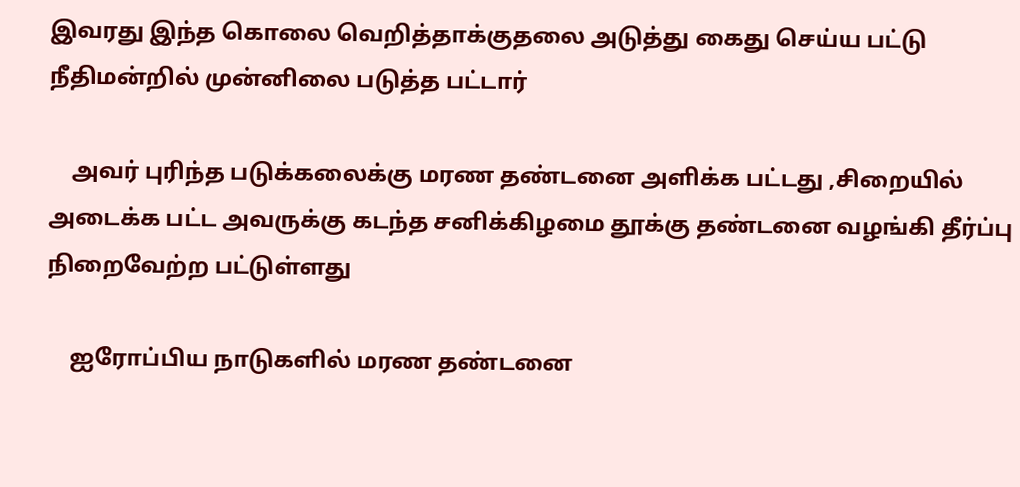இவரது இந்த கொலை வெறித்தாக்குதலை அடுத்து கைது செய்ய பட்டு நீதிமன்றில் முன்னிலை படுத்த பட்டார்

    அவர் புரிந்த படுக்கலைக்கு மரண தண்டனை அளிக்க பட்டது ,சிறையில் அடைக்க பட்ட அவருக்கு கடந்த சனிக்கிழமை தூக்கு தண்டனை வழங்கி தீர்ப்பு நிறைவேற்ற பட்டுள்ளது

    ஐரோப்பிய நாடுகளில் மரண தண்டனை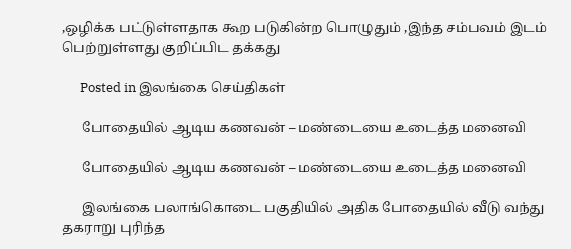,ஒழிக்க பட்டுள்ளதாக கூற படுகின்ற பொழுதும் ,இந்த சம்பவம் இடம் பெற்றுள்ளது குறிப்பிட தக்கது

      Posted in இலங்கை செய்திகள்

      போதையில் ஆடிய கணவன் – மண்டையை உடைத்த மனைவி

      போதையில் ஆடிய கணவன் – மண்டையை உடைத்த மனைவி

      இலங்கை பலாங்கொடை பகுதியில் அதிக போதையில் வீடு வந்து தகராறு புரிந்த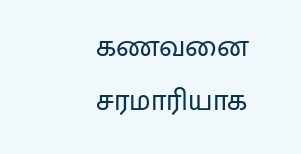கணவனை சரமாரியாக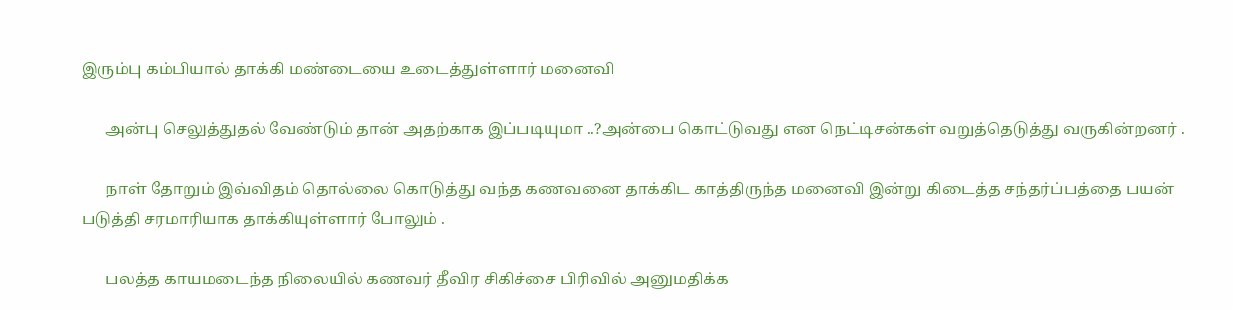இரும்பு கம்பியால் தாக்கி மண்டையை உடைத்துள்ளார் மனைவி

      அன்பு செலுத்துதல் வேண்டும் தான் அதற்காக இப்படியுமா ..?அன்பை கொட்டுவது என நெட்டிசன்கள் வறுத்தெடுத்து வருகின்றனர் .

      நாள் தோறும் இவ்விதம் தொல்லை கொடுத்து வந்த கணவனை தாக்கிட காத்திருந்த மனைவி இன்று கிடைத்த சந்தர்ப்பத்தை பயன் படுத்தி சரமாரியாக தாக்கியுள்ளார் போலும் .

      பலத்த காயமடைந்த நிலையில் கணவர் தீவிர சிகிச்சை பிரிவில் அனுமதிக்க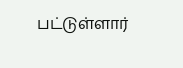பட்டுள்ளார்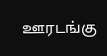ஊரடங்கு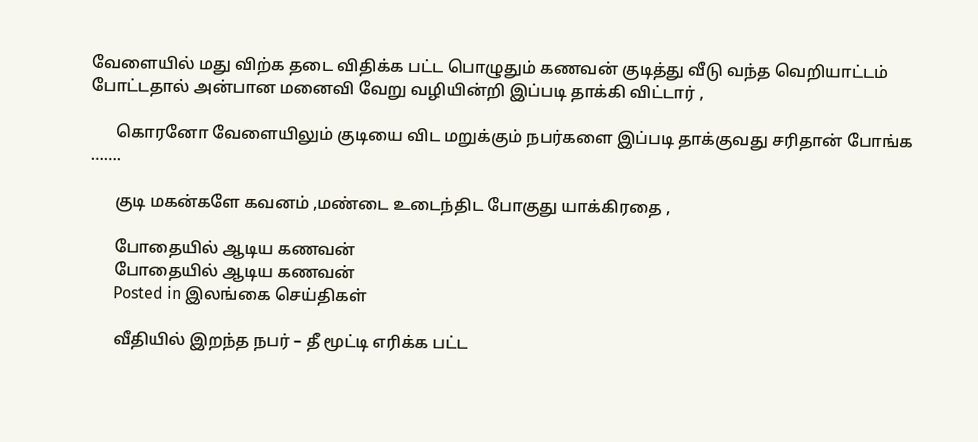வேளையில் மது விற்க தடை விதிக்க பட்ட பொழுதும் கணவன் குடித்து வீடு வந்த வெறியாட்டம் போட்டதால் அன்பான மனைவி வேறு வழியின்றி இப்படி தாக்கி விட்டார் ,

      கொரனோ வேளையிலும் குடியை விட மறுக்கும் நபர்களை இப்படி தாக்குவது சரிதான் போங்க …….

      குடி மகன்களே கவனம் ,மண்டை உடைந்திட போகுது யாக்கிரதை ,

      போதையில் ஆடிய கணவன்
      போதையில் ஆடிய கணவன்
      Posted in இலங்கை செய்திகள்

      வீதியில் இறந்த நபர் – தீ மூட்டி எரிக்க பட்ட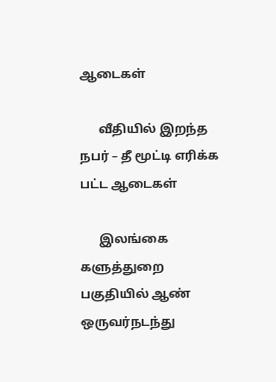ஆடைகள்

      வீதியில் இறந்த நபர் – தீ மூட்டி எரிக்க பட்ட ஆடைகள்

      இலங்கை களுத்துறை பகுதியில் ஆண் ஒருவர்நடந்து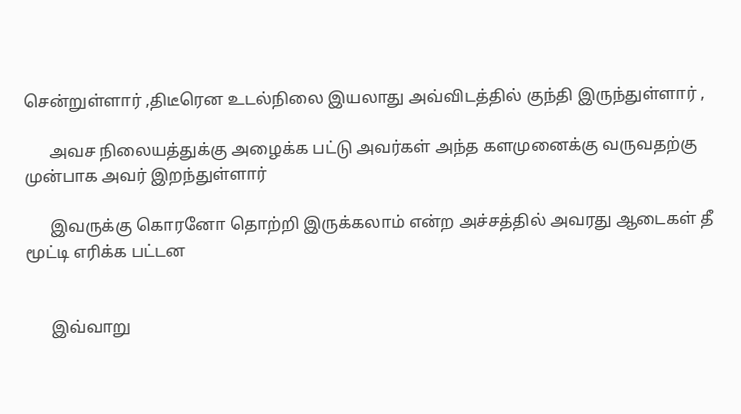சென்றுள்ளார் ,திடீரென உடல்நிலை இயலாது அவ்விடத்தில் குந்தி இருந்துள்ளார் ,

      அவச நிலையத்துக்கு அழைக்க பட்டு அவர்கள் அந்த களமுனைக்கு வருவதற்கு முன்பாக அவர் இறந்துள்ளார்

      இவருக்கு கொரனோ தொற்றி இருக்கலாம் என்ற அச்சத்தில் அவரது ஆடைகள் தீ மூட்டி எரிக்க பட்டன


      இவ்வாறு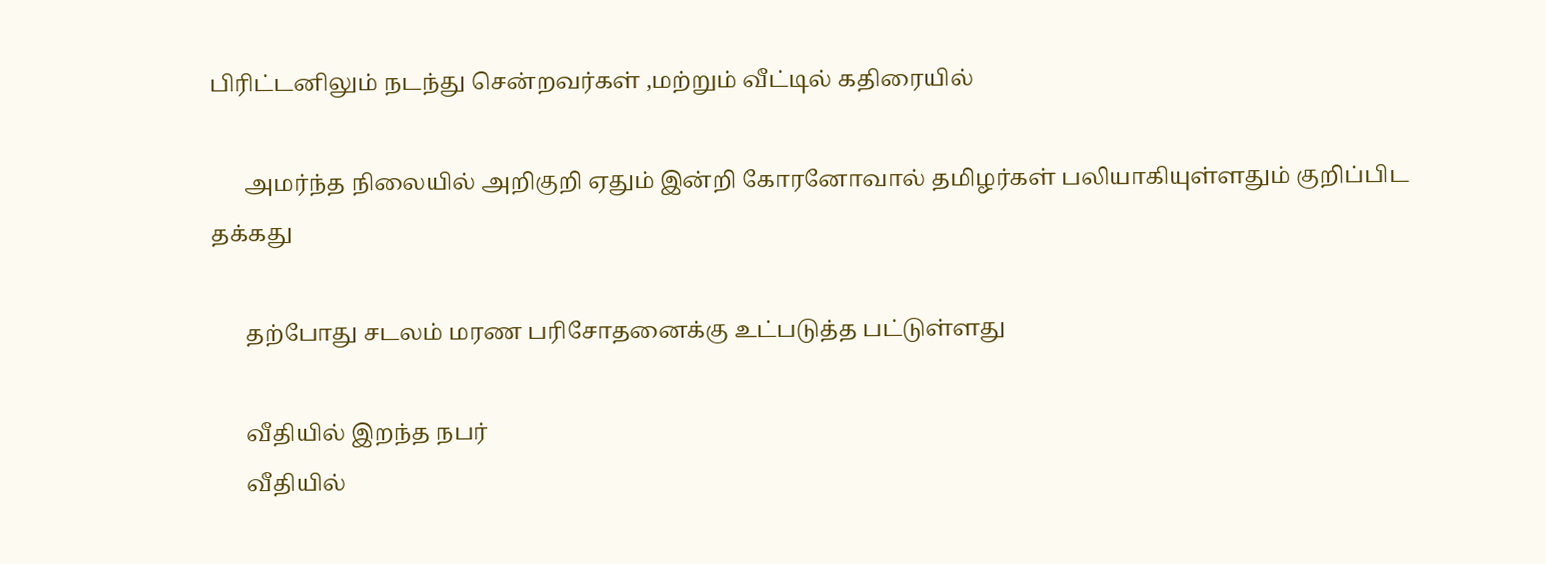பிரிட்டனிலும் நடந்து சென்றவர்கள் ,மற்றும் வீட்டில் கதிரையில்

      அமர்ந்த நிலையில் அறிகுறி ஏதும் இன்றி கோரனோவால் தமிழர்கள் பலியாகியுள்ளதும் குறிப்பிட தக்கது

      தற்போது சடலம் மரண பரிசோதனைக்கு உட்படுத்த பட்டுள்ளது

      வீதியில் இறந்த நபர்
      வீதியில்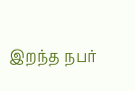இறந்த நபர்